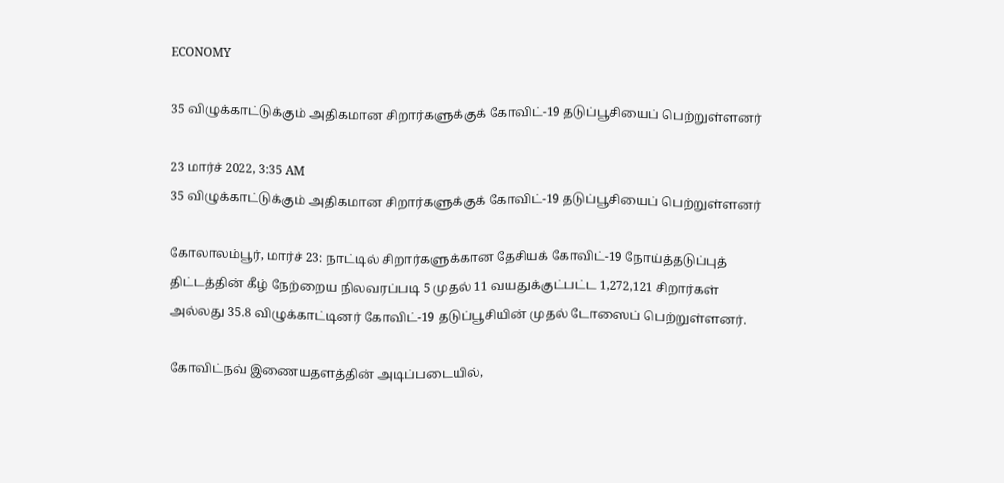ECONOMY

35 விழுக்காட்டுக்கும் அதிகமான சிறார்களுக்குக் கோவிட்-19 தடுப்பூசியைப் பெற்றுள்ளனர்

23 மார்ச் 2022, 3:35 AM
35 விழுக்காட்டுக்கும் அதிகமான சிறார்களுக்குக் கோவிட்-19 தடுப்பூசியைப் பெற்றுள்ளனர்

கோலாலம்பூர், மார்ச் 23: நாட்டில் சிறார்களுக்கான தேசியக் கோவிட்-19 நோய்த்தடுப்புத் திட்டத்தின் கீழ் நேற்றைய நிலவரப்படி 5 முதல் 11 வயதுக்குட்பட்ட 1,272,121 சிறார்கள் அல்லது 35.8 விழுக்காட்டினர் கோவிட்-19 தடுப்பூசியின் முதல் டோஸைப் பெற்றுள்ளனர்.

கோவிட்நவ் இணையதளத்தின் அடிப்படையில்,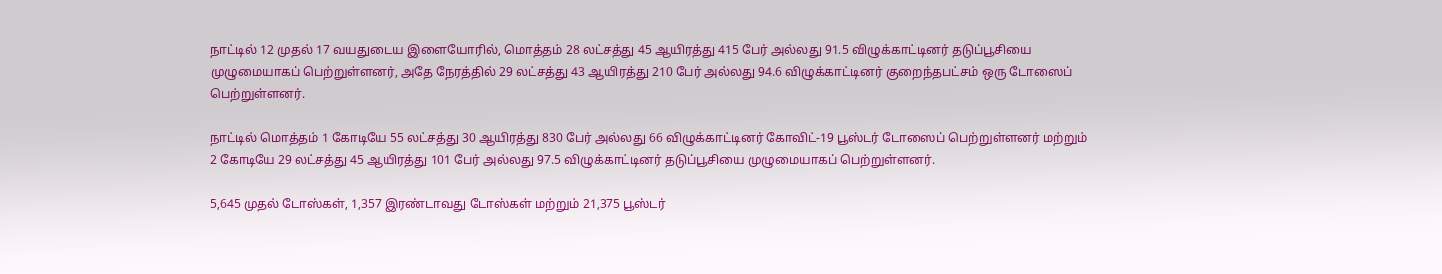நாட்டில் 12 முதல் 17 வயதுடைய இளையோரில், மொத்தம் 28 லட்சத்து 45 ஆயிரத்து 415 பேர் அல்லது 91.5 விழுக்காட்டினர் தடுப்பூசியை முழுமையாகப் பெற்றுள்ளனர், அதே நேரத்தில் 29 லட்சத்து 43 ஆயிரத்து 210 பேர் அல்லது 94.6 விழுக்காட்டினர் குறைந்தபட்சம் ஒரு டோஸைப் பெற்றுள்ளனர்.

நாட்டில் மொத்தம் 1 கோடியே 55 லட்சத்து 30 ஆயிரத்து 830 பேர் அல்லது 66 விழுக்காட்டினர் கோவிட்-19 பூஸ்டர் டோஸைப் பெற்றுள்ளனர் மற்றும் 2 கோடியே 29 லட்சத்து 45 ஆயிரத்து 101 பேர் அல்லது 97.5 விழுக்காட்டினர் தடுப்பூசியை முழுமையாகப் பெற்றுள்ளனர்.

5,645 முதல் டோஸ்கள், 1,357 இரண்டாவது டோஸ்கள் மற்றும் 21,375 பூஸ்டர்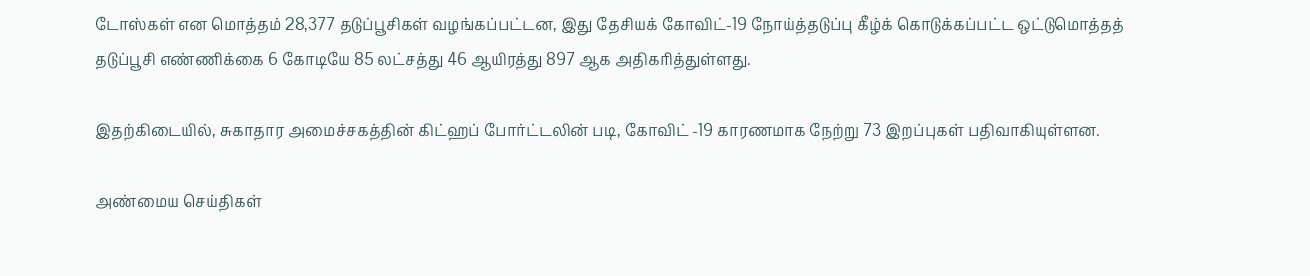டோஸ்கள் என மொத்தம் 28,377 தடுப்பூசிகள் வழங்கப்பட்டன, இது தேசியக் கோவிட்-19 நோய்த்தடுப்பு கீழ்க் கொடுக்கப்பட்ட ஒட்டுமொத்தத் தடுப்பூசி எண்ணிக்கை 6 கோடியே 85 லட்சத்து 46 ஆயிரத்து 897 ஆக அதிகரித்துள்ளது.

இதற்கிடையில், சுகாதார அமைச்சகத்தின் கிட்ஹப் போர்ட்டலின் படி, கோவிட் -19 காரணமாக நேற்று 73 இறப்புகள் பதிவாகியுள்ளன.

அண்மைய செய்திகள்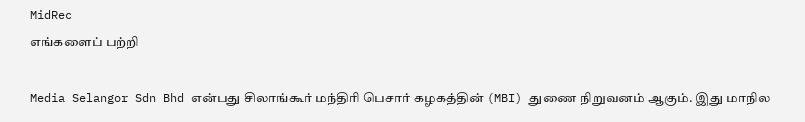MidRec
எங்களைப் பற்றி

Media Selangor Sdn Bhd என்பது சிலாங்கூர் மந்திரி பெசார் கழகத்தின் (MBI) துணை நிறுவனம் ஆகும். இது மாநில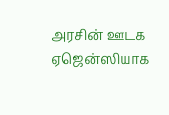அரசின் ஊடக ஏஜென்ஸியாக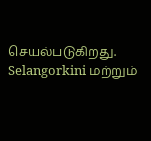செயல்படுகிறது. Selangorkini மற்றும்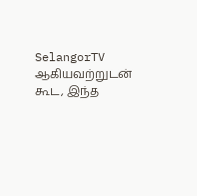SelangorTV ஆகியவற்றுடன் கூட, இந்த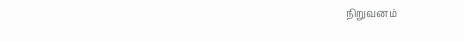நிறுவனம்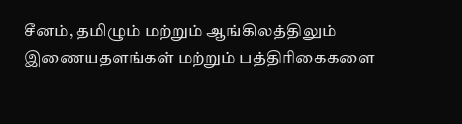சீனம், தமிழும் மற்றும் ஆங்கிலத்திலும் இணையதளங்கள் மற்றும் பத்திரிகைகளை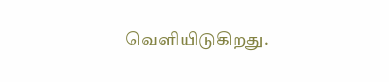வெளியிடுகிறது.